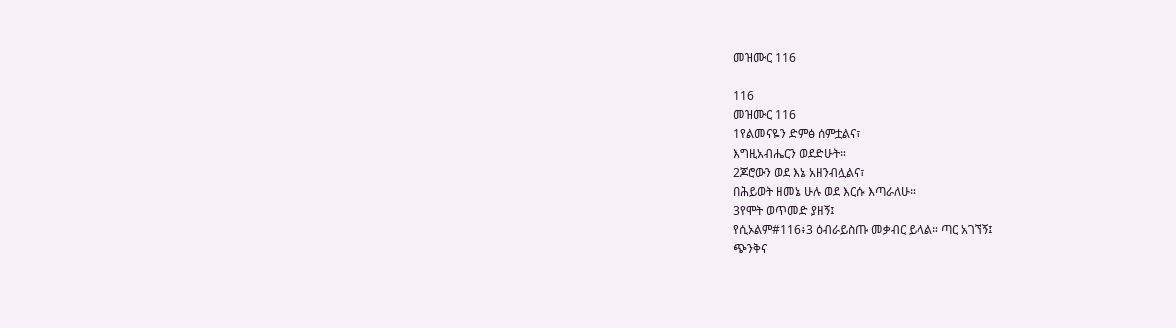መዝሙር 116

116
መዝሙር 116
1የልመናዬን ድምፅ ሰምቷልና፣
እግዚአብሔርን ወደድሁት።
2ጆሮውን ወደ እኔ አዘንብሏልና፣
በሕይወት ዘመኔ ሁሉ ወደ እርሱ እጣራለሁ።
3የሞት ወጥመድ ያዘኝ፤
የሲኦልም#116፥3 ዕብራይስጡ መቃብር ይላል። ጣር አገኘኝ፤
ጭንቅና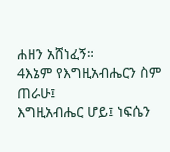ሐዘን አሸነፈኝ።
4እኔም የእግዚአብሔርን ስም ጠራሁ፤
እግዚአብሔር ሆይ፤ ነፍሴን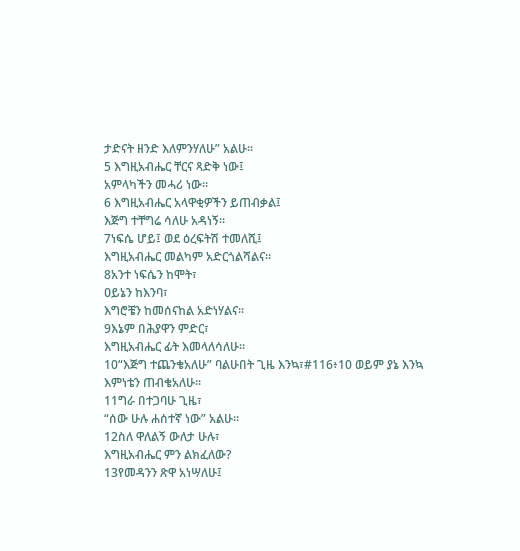ታድናት ዘንድ እለምንሃለሁ” አልሁ።
5 እግዚአብሔር ቸርና ጻድቅ ነው፤
አምላካችን መሓሪ ነው።
6 እግዚአብሔር አላዋቂዎችን ይጠብቃል፤
እጅግ ተቸግሬ ሳለሁ አዳነኝ።
7ነፍሴ ሆይ፤ ወደ ዕረፍትሽ ተመለሺ፤
እግዚአብሔር መልካም አድርጎልሻልና።
8አንተ ነፍሴን ከሞት፣
ዐይኔን ከእንባ፣
እግሮቼን ከመሰናከል አድነሃልና።
9እኔም በሕያዋን ምድር፣
እግዚአብሔር ፊት እመላለሳለሁ።
10“እጅግ ተጨንቄአለሁ” ባልሁበት ጊዜ እንኳ፣#116፥10 ወይም ያኔ እንኳ
እምነቴን ጠብቄአለሁ።
11ግራ በተጋባሁ ጊዜ፣
“ሰው ሁሉ ሐሰተኛ ነው” አልሁ።
12ስለ ዋለልኝ ውለታ ሁሉ፣
እግዚአብሔር ምን ልክፈለው?
13የመዳንን ጽዋ አነሣለሁ፤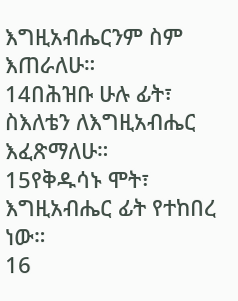እግዚአብሔርንም ስም እጠራለሁ።
14በሕዝቡ ሁሉ ፊት፣
ስእለቴን ለእግዚአብሔር እፈጽማለሁ።
15የቅዱሳኑ ሞት፣
እግዚአብሔር ፊት የተከበረ ነው።
16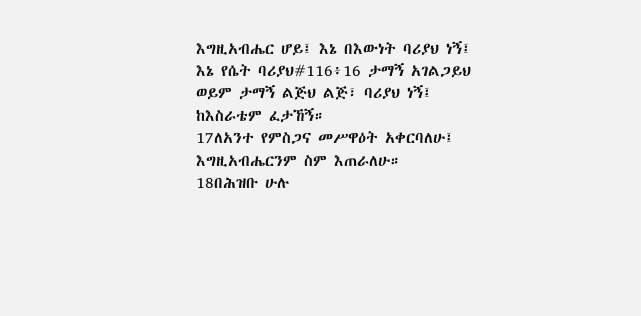እግዚአብሔር ሆይ፤ እኔ በእውነት ባሪያህ ነኝ፤
እኔ የሴት ባሪያህ#116፥16 ታማኝ አገልጋይህ ወይም ታማኝ ልጅህ ልጅ፣ ባሪያህ ነኝ፤
ከእስራቴም ፈታኸኝ።
17ለአንተ የምስጋና መሥዋዕት አቀርባለሁ፤
እግዚአብሔርንም ስም እጠራለሁ።
18በሕዝቡ ሁሉ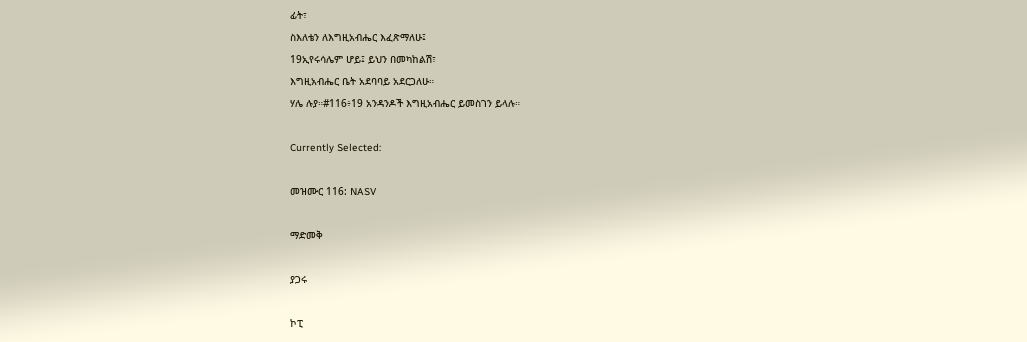ፊት፣
ስእለቴን ለእግዚአብሔር እፈጽማለሁ፤
19ኢየሩሳሌም ሆይ፤ ይህን በመካከልሽ፣
እግዚአብሔር ቤት አደባባይ አደርጋለሁ።
ሃሌ ሉያ።#116፥19 አንዳንዶች እግዚአብሔር ይመስገን ይላሉ።

Currently Selected:

መዝሙር 116: NASV

ማድመቅ

ያጋሩ

ኮፒ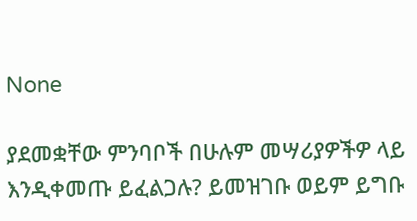None

ያደመቋቸው ምንባቦች በሁሉም መሣሪያዎችዎ ላይ እንዲቀመጡ ይፈልጋሉ? ይመዝገቡ ወይም ይግቡ